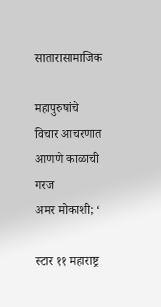सातारासामाजिक

महापुरुषांचे विचार आचरणात आणणे काळाची गरज
अमर मोकाशी; ‘

स्टार ११ महाराष्ट्र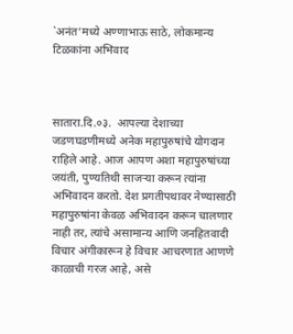`अनंत’मध्ये अण्णाभाऊ साठे, लोकमान्य टिळकांना अभिवाद



सातारा.दि.०३.  आपल्या देशाच्या जडणघडणीमध्ये अनेक महापुरुषांचे योगदान राहिले आहे. आज आपण अशा महापुरुषांच्या जयंती, पुण्यतिथी साजऱ्या करून त्यांना अभिवादन करतो. देश प्रगतीपथावर नेण्यासाठी महापुरुषांना केवळ अभिवादन करून चालणार नाही तर, त्यांचे असामान्य आणि जनहितवादी विचार अंगीकारून हे विचार आचरणात आणणे काळाची गरज आहे, असे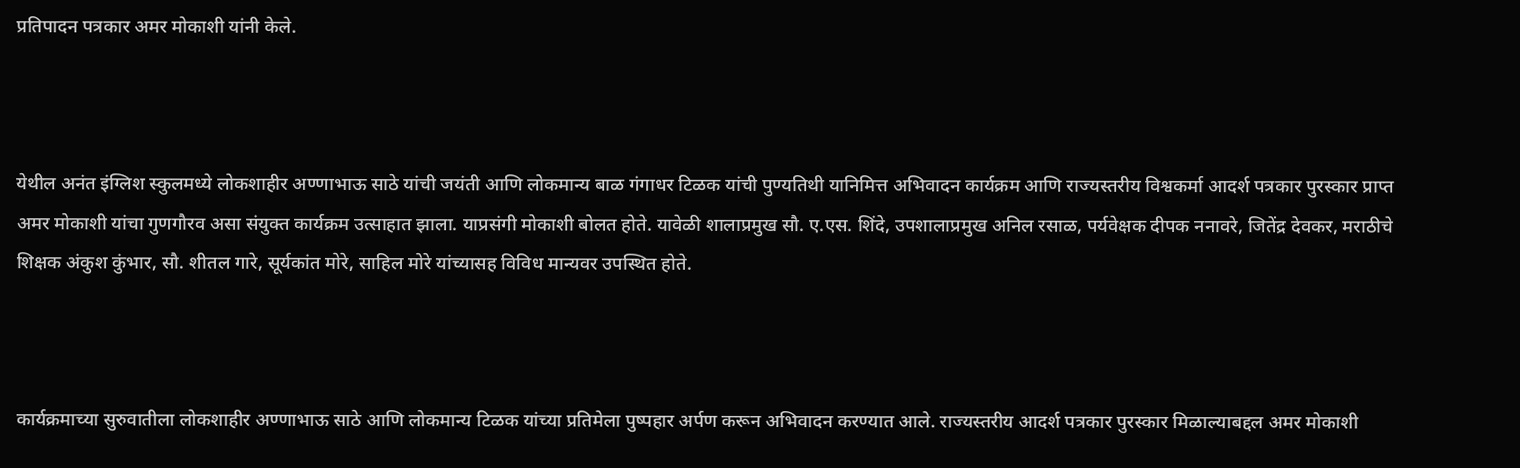प्रतिपादन पत्रकार अमर मोकाशी यांनी केले.



येथील अनंत इंग्लिश स्कुलमध्ये लोकशाहीर अण्णाभाऊ साठे यांची जयंती आणि लोकमान्य बाळ गंगाधर टिळक यांची पुण्यतिथी यानिमित्त अभिवादन कार्यक्रम आणि राज्यस्तरीय विश्वकर्मा आदर्श पत्रकार पुरस्कार प्राप्त अमर मोकाशी यांचा गुणगौरव असा संयुक्त कार्यक्रम उत्साहात झाला. याप्रसंगी मोकाशी बोलत होते. यावेळी शालाप्रमुख सौ. ए.एस. शिंदे, उपशालाप्रमुख अनिल रसाळ, पर्यवेक्षक दीपक ननावरे, जितेंद्र देवकर, मराठीचे शिक्षक अंकुश कुंभार, सौ. शीतल गारे, सूर्यकांत मोरे, साहिल मोरे यांच्यासह विविध मान्यवर उपस्थित होते.



कार्यक्रमाच्या सुरुवातीला लोकशाहीर अण्णाभाऊ साठे आणि लोकमान्य टिळक यांच्या प्रतिमेला पुष्पहार अर्पण करून अभिवादन करण्यात आले. राज्यस्तरीय आदर्श पत्रकार पुरस्कार मिळाल्याबद्दल अमर मोकाशी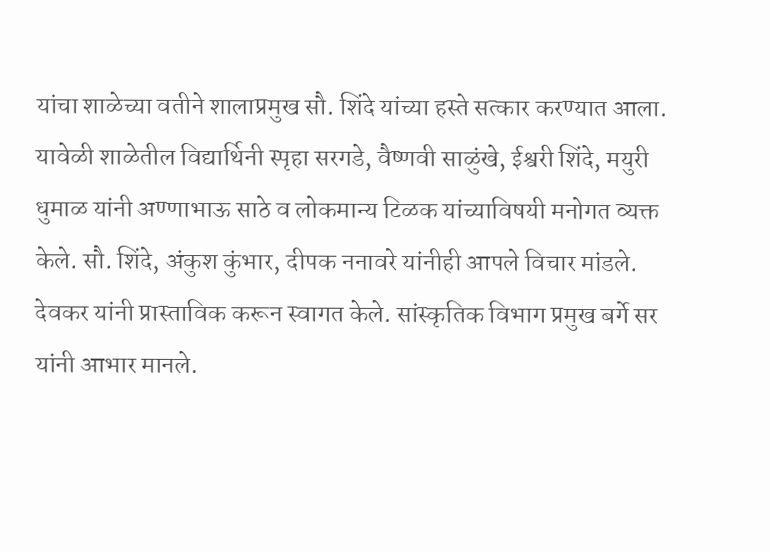यांचा शाळेच्या वतीने शालाप्रमुख सौ. शिंदे यांच्या हस्ते सत्कार करण्यात आला. यावेळी शाळेतील विद्यार्थिनी स्पृहा सरगडे, वैष्णवी साळुंखे, ईश्वरी शिंदे, मयुरी धुमाळ यांनी अण्णाभाऊ साठे व लोकमान्य टिळक यांच्याविषयी मनोगत व्यक्त केले. सौ. शिंदे, अंकुश कुंभार, दीपक ननावरे यांनीही आपले विचार मांडले. देवकर यांनी प्रास्ताविक करून स्वागत केले. सांस्कृतिक विभाग प्रमुख बर्गे सर यांनी आभार मानले.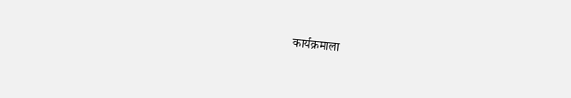कार्यक्रमाला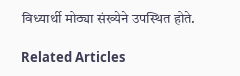विध्यार्थी मोठ्या संख्येने उपस्थित होते.

Related Articles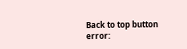Back to top button
error: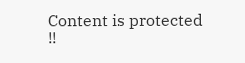Content is protected !!